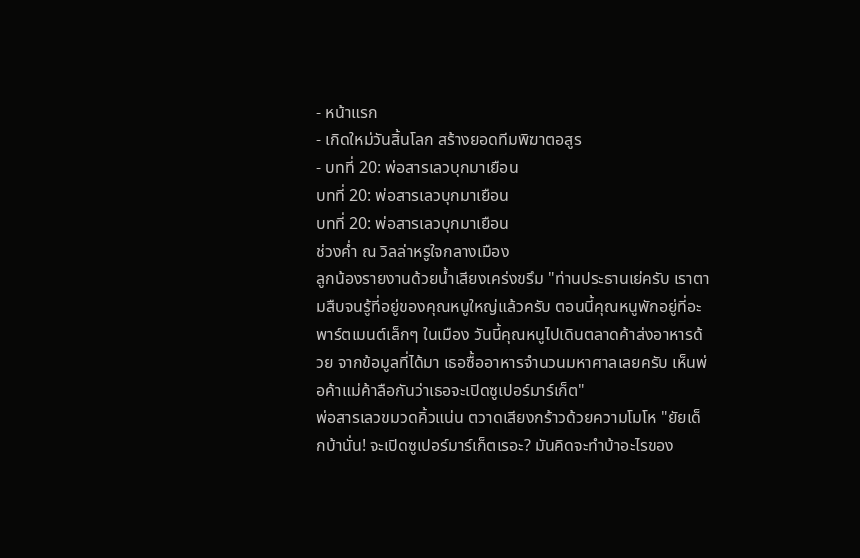- หน้าแรก
- เกิดใหม่วันสิ้นโลก สร้างยอดทีมพิฆาตอสูร
- บทที่ 20: พ่อสารเลวบุกมาเยือน
บทที่ 20: พ่อสารเลวบุกมาเยือน
บทที่ 20: พ่อสารเลวบุกมาเยือน
ช่วงค่ำ ณ วิลล่าหรูใจกลางเมือง
ลูกน้องรายงานด้วยน้ำเสียงเคร่งขรึม "ท่านประธานเย่ครับ เราตามสืบจนรู้ที่อยู่ของคุณหนูใหญ่แล้วครับ ตอนนี้คุณหนูพักอยู่ที่อะพาร์ตเมนต์เล็กๆ ในเมือง วันนี้คุณหนูไปเดินตลาดค้าส่งอาหารด้วย จากข้อมูลที่ได้มา เธอซื้ออาหารจำนวนมหาศาลเลยครับ เห็นพ่อค้าแม่ค้าลือกันว่าเธอจะเปิดซูเปอร์มาร์เก็ต"
พ่อสารเลวขมวดคิ้วแน่น ตวาดเสียงกร้าวด้วยความโมโห "ยัยเด็กบ้านั่น! จะเปิดซูเปอร์มาร์เก็ตเรอะ? มันคิดจะทำบ้าอะไรของ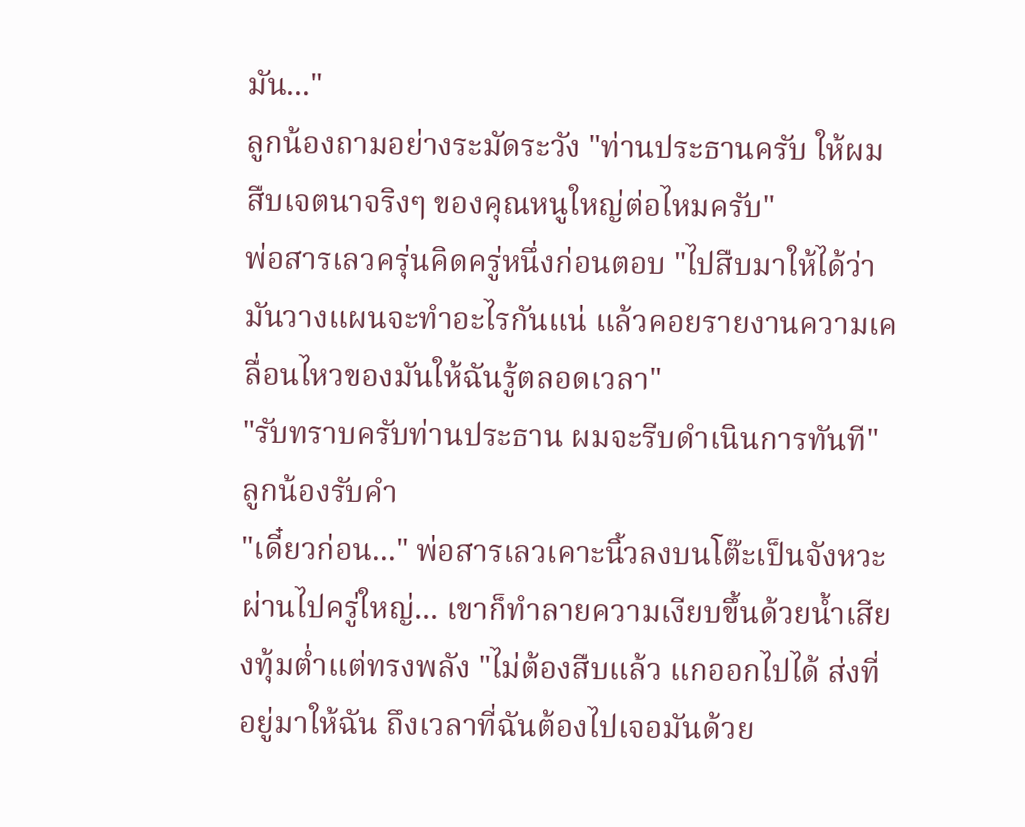มัน..."
ลูกน้องถามอย่างระมัดระวัง "ท่านประธานครับ ให้ผมสืบเจตนาจริงๆ ของคุณหนูใหญ่ต่อไหมครับ"
พ่อสารเลวครุ่นคิดครู่หนึ่งก่อนตอบ "ไปสืบมาให้ได้ว่ามันวางแผนจะทำอะไรกันแน่ แล้วคอยรายงานความเคลื่อนไหวของมันให้ฉันรู้ตลอดเวลา"
"รับทราบครับท่านประธาน ผมจะรีบดำเนินการทันที" ลูกน้องรับคำ
"เดี๋ยวก่อน..." พ่อสารเลวเคาะนิ้วลงบนโต๊ะเป็นจังหวะ
ผ่านไปครู่ใหญ่... เขาก็ทำลายความเงียบขึ้นด้วยน้ำเสียงทุ้มต่ำแต่ทรงพลัง "ไม่ต้องสืบแล้ว แกออกไปได้ ส่งที่อยู่มาให้ฉัน ถึงเวลาที่ฉันต้องไปเจอมันด้วย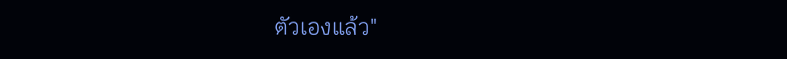ตัวเองแล้ว"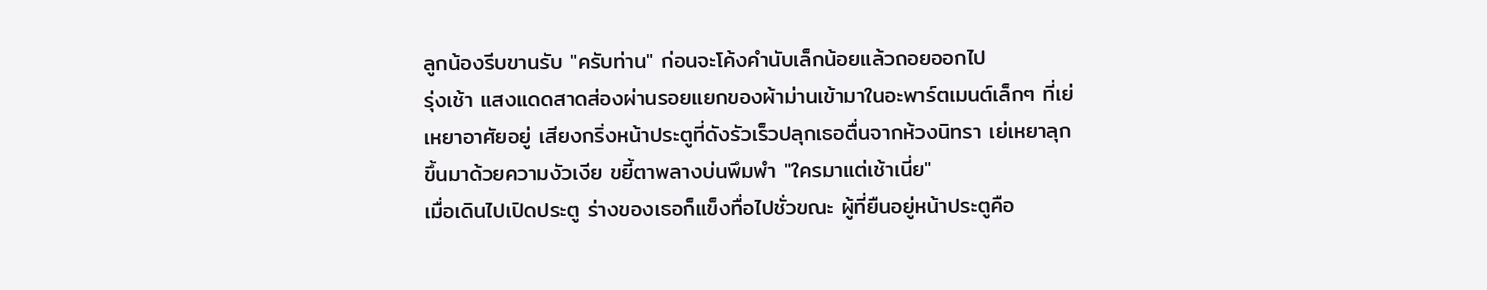ลูกน้องรีบขานรับ "ครับท่าน" ก่อนจะโค้งคำนับเล็กน้อยแล้วถอยออกไป
รุ่งเช้า แสงแดดสาดส่องผ่านรอยแยกของผ้าม่านเข้ามาในอะพาร์ตเมนต์เล็กๆ ที่เย่เหยาอาศัยอยู่ เสียงกริ่งหน้าประตูที่ดังรัวเร็วปลุกเธอตื่นจากห้วงนิทรา เย่เหยาลุกขึ้นมาด้วยความงัวเงีย ขยี้ตาพลางบ่นพึมพำ "ใครมาแต่เช้าเนี่ย"
เมื่อเดินไปเปิดประตู ร่างของเธอก็แข็งทื่อไปชั่วขณะ ผู้ที่ยืนอยู่หน้าประตูคือ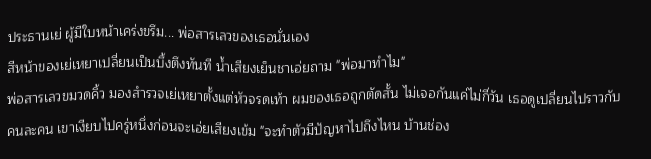ประธานเย่ ผู้มีใบหน้าเคร่งขรึม... พ่อสารเลวของเธอนั่นเอง
สีหน้าของเย่เหยาเปลี่ยนเป็นบึ้งตึงทันที น้ำเสียงเย็นชาเอ่ยถาม "พ่อมาทำไม"
พ่อสารเลวขมวดคิ้ว มองสำรวจเย่เหยาตั้งแต่หัวจรดเท้า ผมของเธอถูกตัดสั้น ไม่เจอกันแค่ไม่กี่วัน เธอดูเปลี่ยนไปราวกับคนละคน เขาเงียบไปครู่หนึ่งก่อนจะเอ่ยเสียงเข้ม "จะทำตัวมีปัญหาไปถึงไหน บ้านช่อง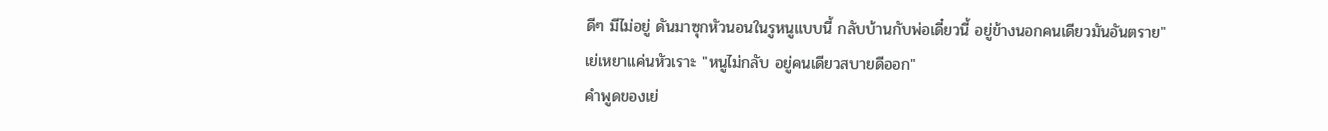ดีๆ มีไม่อยู่ ดันมาซุกหัวนอนในรูหนูแบบนี้ กลับบ้านกับพ่อเดี๋ยวนี้ อยู่ข้างนอกคนเดียวมันอันตราย"
เย่เหยาแค่นหัวเราะ "หนูไม่กลับ อยู่คนเดียวสบายดีออก"
คำพูดของเย่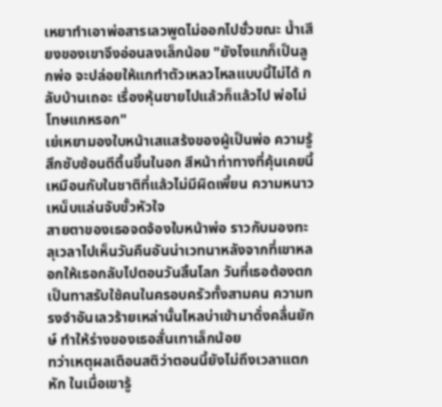เหยาทำเอาพ่อสารเลวพูดไม่ออกไปชั่วขณะ น้ำเสียงของเขาจึงอ่อนลงเล็กน้อย "ยังไงแกก็เป็นลูกพ่อ จะปล่อยให้แกทำตัวเหลวไหลแบบนี้ไม่ได้ กลับบ้านเถอะ เรื่องหุ้นขายไปแล้วก็แล้วไป พ่อไม่โทษแกหรอก"
เย่เหยามองใบหน้าเสแสร้งของผู้เป็นพ่อ ความรู้สึกซับซ้อนตีตื้นขึ้นในอก สีหน้าท่าทางที่คุ้นเคยนี้เหมือนกับในชาติที่แล้วไม่มีผิดเพี้ยน ความหนาวเหน็บแล่นจับขั้วหัวใจ
สายตาของเธอจดจ้องใบหน้าพ่อ ราวกับมองทะลุเวลาไปเห็นวันคืนอันน่าเวทนาหลังจากที่เขาหลอกให้เธอกลับไปตอนวันสิ้นโลก วันที่เธอต้องตกเป็นทาสรับใช้คนในครอบครัวทั้งสามคน ความทรงจำอันเลวร้ายเหล่านั้นไหลบ่าเข้ามาดั่งคลื่นยักษ์ ทำให้ร่างของเธอสั่นเทาเล็กน้อย
ทว่าเหตุผลเตือนสติว่าตอนนี้ยังไม่ถึงเวลาแตกหัก ในเมื่อเขารู้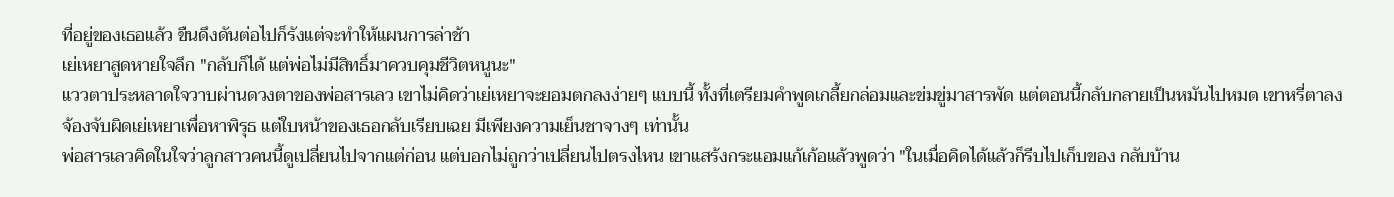ที่อยู่ของเธอแล้ว ขืนดึงดันต่อไปก็รังแต่จะทำให้แผนการล่าช้า
เย่เหยาสูดหายใจลึก "กลับก็ได้ แต่พ่อไม่มีสิทธิ์มาควบคุมชีวิตหนูนะ"
แววตาประหลาดใจวาบผ่านดวงตาของพ่อสารเลว เขาไม่คิดว่าเย่เหยาจะยอมตกลงง่ายๆ แบบนี้ ทั้งที่เตรียมคำพูดเกลี้ยกล่อมและข่มขู่มาสารพัด แต่ตอนนี้กลับกลายเป็นหมันไปหมด เขาหรี่ตาลง จ้องจับผิดเย่เหยาเพื่อหาพิรุธ แต่ใบหน้าของเธอกลับเรียบเฉย มีเพียงความเย็นชาจางๆ เท่านั้น
พ่อสารเลวคิดในใจว่าลูกสาวคนนี้ดูเปลี่ยนไปจากแต่ก่อน แต่บอกไม่ถูกว่าเปลี่ยนไปตรงไหน เขาแสร้งกระแอมแก้เก้อแล้วพูดว่า "ในเมื่อคิดได้แล้วก็รีบไปเก็บของ กลับบ้าน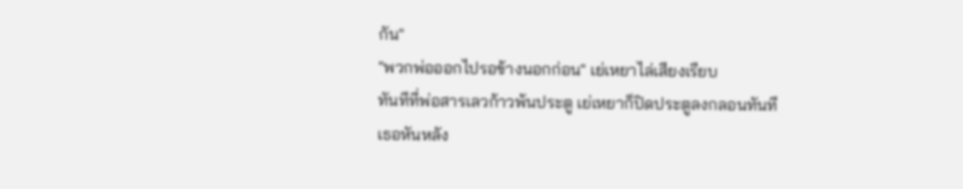กัน"
"พวกพ่อออกไปรอข้างนอกก่อน" เย่เหยาไล่เสียงเรียบ
ทันทีที่พ่อสารเลวก้าวพ้นประตู เย่เหยาก็ปิดประตูลงกลอนทันที เธอหันหลัง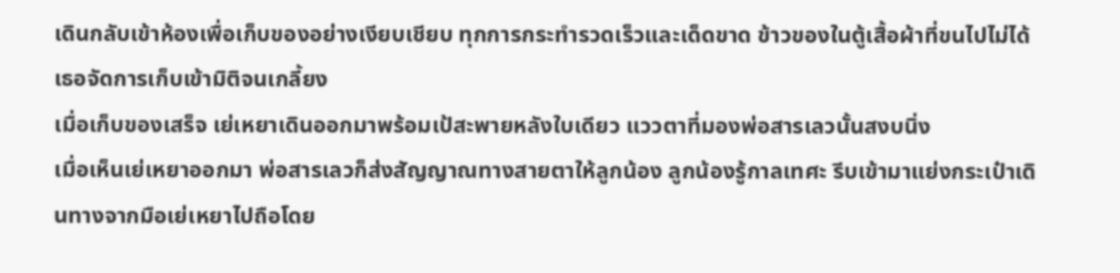เดินกลับเข้าห้องเพื่อเก็บของอย่างเงียบเชียบ ทุกการกระทำรวดเร็วและเด็ดขาด ข้าวของในตู้เสื้อผ้าที่ขนไปไม่ได้ เธอจัดการเก็บเข้ามิติจนเกลี้ยง
เมื่อเก็บของเสร็จ เย่เหยาเดินออกมาพร้อมเป้สะพายหลังใบเดียว แววตาที่มองพ่อสารเลวนั้นสงบนิ่ง
เมื่อเห็นเย่เหยาออกมา พ่อสารเลวก็ส่งสัญญาณทางสายตาให้ลูกน้อง ลูกน้องรู้กาลเทศะ รีบเข้ามาแย่งกระเป๋าเดินทางจากมือเย่เหยาไปถือโดย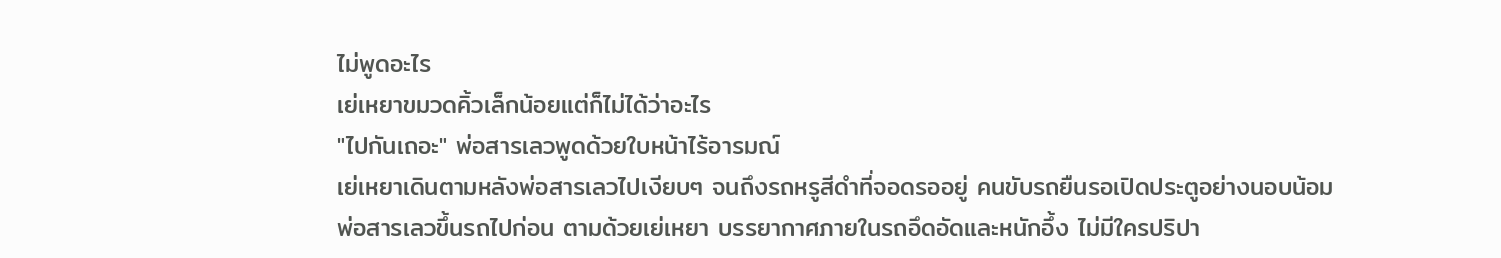ไม่พูดอะไร
เย่เหยาขมวดคิ้วเล็กน้อยแต่ก็ไม่ได้ว่าอะไร
"ไปกันเถอะ" พ่อสารเลวพูดด้วยใบหน้าไร้อารมณ์
เย่เหยาเดินตามหลังพ่อสารเลวไปเงียบๆ จนถึงรถหรูสีดำที่จอดรออยู่ คนขับรถยืนรอเปิดประตูอย่างนอบน้อม
พ่อสารเลวขึ้นรถไปก่อน ตามด้วยเย่เหยา บรรยากาศภายในรถอึดอัดและหนักอึ้ง ไม่มีใครปริปา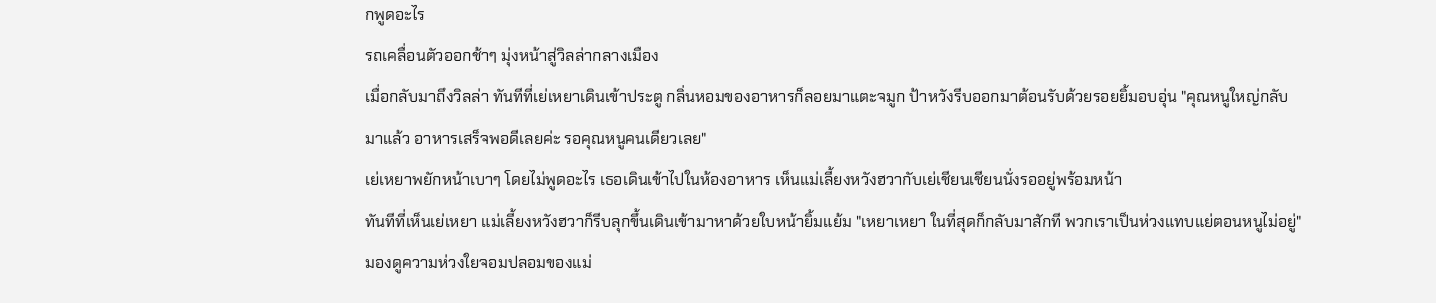กพูดอะไร
รถเคลื่อนตัวออกช้าๆ มุ่งหน้าสู่วิลล่ากลางเมือง
เมื่อกลับมาถึงวิลล่า ทันทีที่เย่เหยาเดินเข้าประตู กลิ่นหอมของอาหารก็ลอยมาแตะจมูก ป้าหวังรีบออกมาต้อนรับด้วยรอยยิ้มอบอุ่น "คุณหนูใหญ่กลับมาแล้ว อาหารเสร็จพอดีเลยค่ะ รอคุณหนูคนเดียวเลย"
เย่เหยาพยักหน้าเบาๆ โดยไม่พูดอะไร เธอเดินเข้าไปในห้องอาหาร เห็นแม่เลี้ยงหวังฮวากับเย่เชียนเชียนนั่งรออยู่พร้อมหน้า
ทันทีที่เห็นเย่เหยา แม่เลี้ยงหวังฮวาก็รีบลุกขึ้นเดินเข้ามาหาด้วยใบหน้ายิ้มแย้ม "เหยาเหยา ในที่สุดก็กลับมาสักที พวกเราเป็นห่วงแทบแย่ตอนหนูไม่อยู่"
มองดูความห่วงใยจอมปลอมของแม่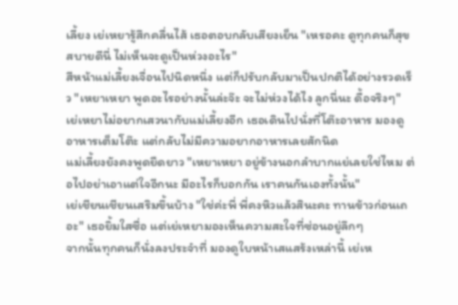เลี้ยง เย่เหยารู้สึกคลื่นไส้ เธอตอบกลับเสียงเย็น "เหรอคะ ดูทุกคนก็สุขสบายดีนี่ ไม่เห็นจะดูเป็นห่วงอะไร"
สีหน้าแม่เลี้ยงเจื่อนไปนิดหนึ่ง แต่ก็ปรับกลับมาเป็นปกติได้อย่างรวดเร็ว "เหยาเหยา พูดอะไรอย่างนั้นล่ะจ๊ะ จะไม่ห่วงได้ไง ลูกนี่นะ ดื้อจริงๆ"
เย่เหยาไม่อยากเสวนากับแม่เลี้ยงอีก เธอเดินไปนั่งที่โต๊ะอาหาร มองดูอาหารเต็มโต๊ะ แต่กลับไม่มีความอยากอาหารเลยสักนิด
แม่เลี้ยงยังคงพูดยืดยาว "เหยาเหยา อยู่ข้างนอกลำบากแย่เลยใช่ไหม ต่อไปอย่าเอาแต่ใจอีกนะ มีอะไรก็บอกกัน เราคนกันเองทั้งนั้น"
เย่เชียนเชียนเสริมขึ้นบ้าง "ใช่ค่ะพี่ พี่คงหิวแล้วสินะคะ ทานข้าวก่อนเถอะ" เธอยิ้มใสซื่อ แต่เย่เหยามองเห็นความสะใจที่ซ่อนอยู่ลึกๆ
จากนั้นทุกคนก็นั่งลงประจำที่ มองดูใบหน้าเสแสร้งเหล่านี้ เย่เห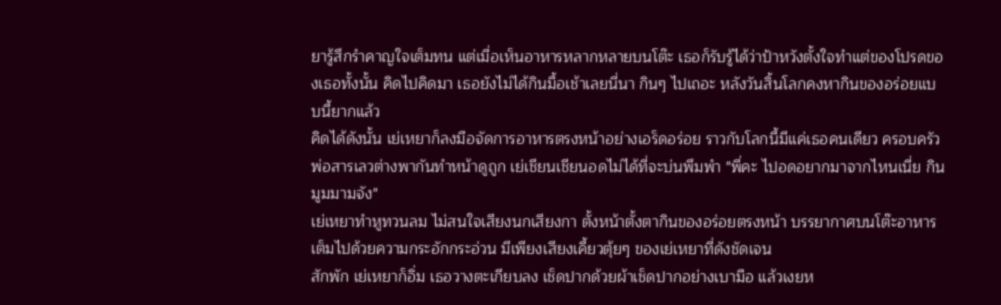ยารู้สึกรำคาญใจเต็มทน แต่เมื่อเห็นอาหารหลากหลายบนโต๊ะ เธอก็รับรู้ได้ว่าป้าหวังตั้งใจทำแต่ของโปรดของเธอทั้งนั้น คิดไปคิดมา เธอยังไม่ได้กินมื้อเช้าเลยนี่นา กินๆ ไปเถอะ หลังวันสิ้นโลกคงหากินของอร่อยแบบนี้ยากแล้ว
คิดได้ดังนั้น เย่เหยาก็ลงมือจัดการอาหารตรงหน้าอย่างเอร็ดอร่อย ราวกับโลกนี้มีแค่เธอคนเดียว ครอบครัวพ่อสารเลวต่างพากันทำหน้าดูถูก เย่เชียนเชียนอดไม่ได้ที่จะบ่นพึมพำ "พี่คะ ไปอดอยากมาจากไหนเนี่ย กินมูมมามจัง"
เย่เหยาทำหูทวนลม ไม่สนใจเสียงนกเสียงกา ตั้งหน้าตั้งตากินของอร่อยตรงหน้า บรรยากาศบนโต๊ะอาหารเต็มไปด้วยความกระอักกระอ่วน มีเพียงเสียงเคี้ยวตุ้ยๆ ของเย่เหยาที่ดังชัดเจน
สักพัก เย่เหยาก็อิ่ม เธอวางตะเกียบลง เช็ดปากด้วยผ้าเช็ดปากอย่างเบามือ แล้วเงยห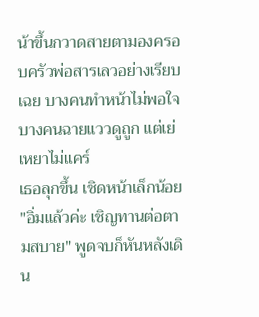น้าขึ้นกวาดสายตามองครอบครัวพ่อสารเลวอย่างเรียบเฉย บางคนทำหน้าไม่พอใจ บางคนฉายแววดูถูก แต่เย่เหยาไม่แคร์
เธอลุกขึ้น เชิดหน้าเล็กน้อย "อิ่มแล้วค่ะ เชิญทานต่อตามสบาย" พูดจบก็หันหลังเดิน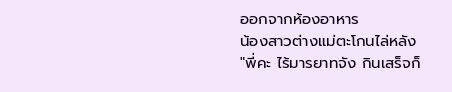ออกจากห้องอาหาร
น้องสาวต่างแม่ตะโกนไล่หลัง "พี่คะ ไร้มารยาทจัง กินเสร็จก็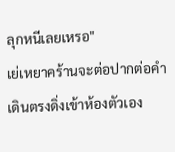ลุกหนีเลยเหรอ"
เย่เหยาคร้านจะต่อปากต่อคำ เดินตรงดิ่งเข้าห้องตัวเอง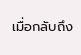เมื่อกลับถึง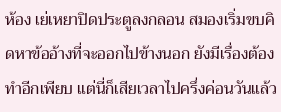ห้อง เย่เหยาปิดประตูลงกลอน สมองเริ่มขบคิดหาข้ออ้างที่จะออกไปข้างนอก ยังมีเรื่องต้องทำอีกเพียบ แต่นี่ก็เสียเวลาไปครึ่งค่อนวันแล้ว